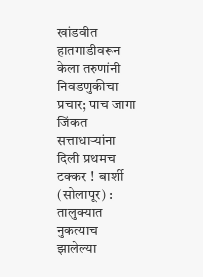खांडवीत हातगाडीवरून केला तरुणांनी निवडणुकीचा प्रचार; पाच जागा जिंकत सत्ताधाऱ्यांना दिली प्रथमच टक्कर !  बार्शी (सोलापूर) : तालुक्‍यात नुकत्याच झालेल्या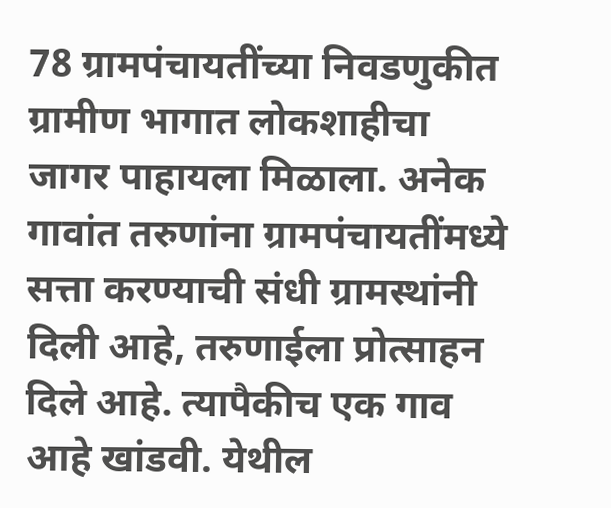78 ग्रामपंचायतींच्या निवडणुकीत ग्रामीण भागात लोकशाहीचा जागर पाहायला मिळाला. अनेक गावांत तरुणांना ग्रामपंचायतींमध्ये सत्ता करण्याची संधी ग्रामस्थांनी दिली आहे, तरुणाईला प्रोत्साहन दिले आहे. त्यापैकीच एक गाव आहे खांडवी. येथील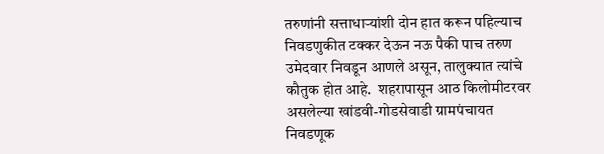तरुणांनी सत्ताधाऱ्यांशी दोन हात करून पहिल्याच निवडणुकीत टक्कर देऊन नऊ पैकी पाच तरुण उमेदवार निवडून आणले असून, तालुक्‍यात त्यांचे कौतुक होत आहे.  शहरापासून आठ किलोमीटरवर असलेल्या खांडवी-गोडसेवाडी ग्रामपंचायत निवडणूक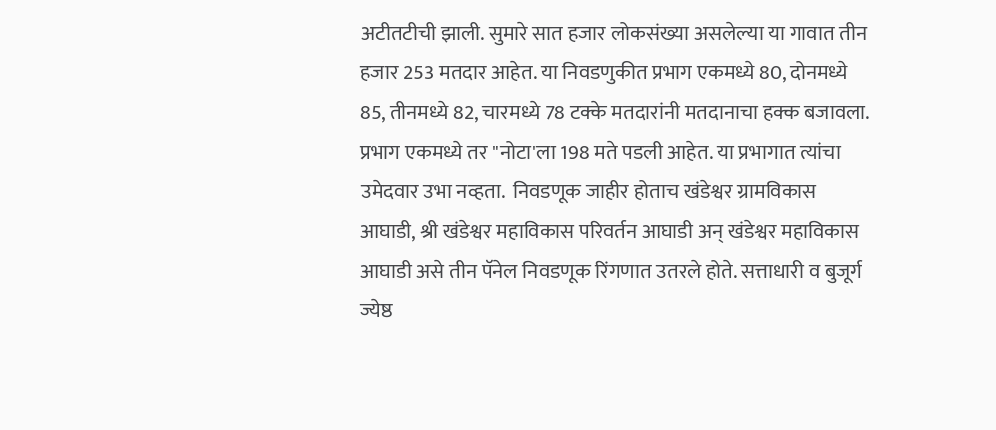अटीतटीची झाली. सुमारे सात हजार लोकसंख्या असलेल्या या गावात तीन हजार 253 मतदार आहेत. या निवडणुकीत प्रभाग एकमध्ये 80, दोनमध्ये 85, तीनमध्ये 82, चारमध्ये 78 टक्के मतदारांनी मतदानाचा हक्क बजावला. प्रभाग एकमध्ये तर "नोटा'ला 198 मते पडली आहेत. या प्रभागात त्यांचा उमेदवार उभा नव्हता.  निवडणूक जाहीर होताच खंडेश्वर ग्रामविकास आघाडी, श्री खंडेश्वर महाविकास परिवर्तन आघाडी अन्‌ खंडेश्वर महाविकास आघाडी असे तीन पॅनेल निवडणूक रिंगणात उतरले होते. सत्ताधारी व बुजूर्ग ज्येष्ठ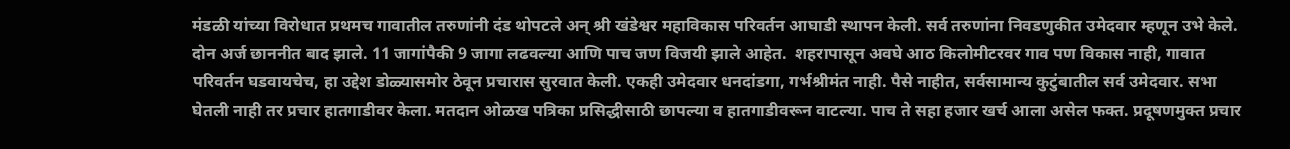मंडळी यांच्या विरोधात प्रथमच गावातील तरुणांनी दंड थोपटले अन्‌ श्री खंडेश्वर महाविकास परिवर्तन आघाडी स्थापन केली. सर्व तरुणांना निवडणुकीत उमेदवार म्हणून उभे केले. दोन अर्ज छाननीत बाद झाले. 11 जागांपैकी 9 जागा लढवल्या आणि पाच जण विजयी झाले आहेत.  शहरापासून अवघे आठ किलोमीटरवर गाव पण विकास नाही, गावात परिवर्तन घडवायचेच, हा उद्देश डोळ्यासमोर ठेवून प्रचारास सुरवात केली. एकही उमेदवार धनदांडगा, गर्भश्रीमंत नाही. पैसे नाहीत, सर्वसामान्य कुटुंबातील सर्व उमेदवार. सभा घेतली नाही तर प्रचार हातगाडीवर केला. मतदान ओळख पत्रिका प्रसिद्धीसाठी छापल्या व हातगाडीवरून वाटल्या. पाच ते सहा हजार खर्च आला असेल फक्त. प्रदूषणमुक्त प्रचार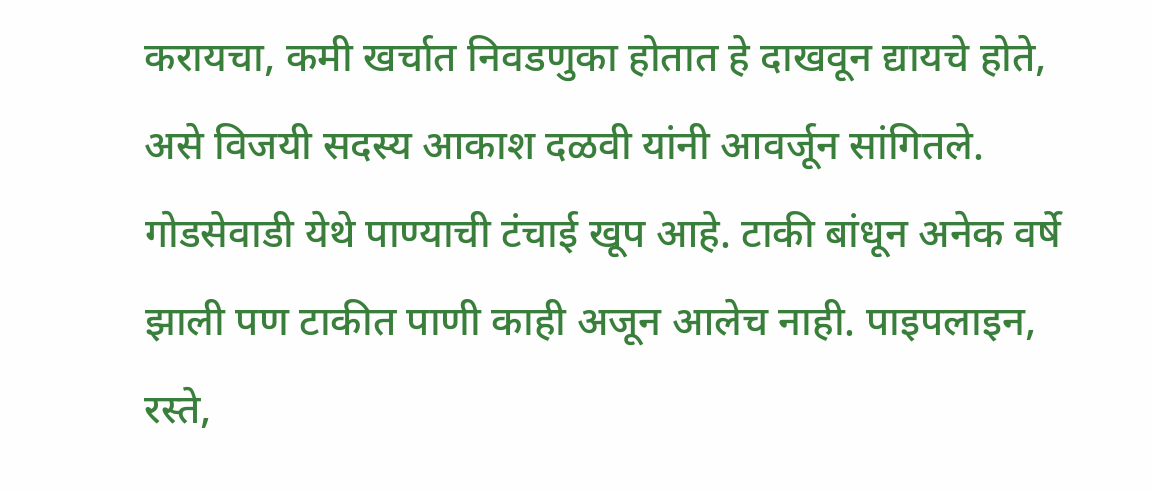करायचा, कमी खर्चात निवडणुका होतात हे दाखवून द्यायचे होते, असे विजयी सदस्य आकाश दळवी यांनी आवर्जून सांगितले.  गोडसेवाडी येथे पाण्याची टंचाई खूप आहे. टाकी बांधून अनेक वर्षे झाली पण टाकीत पाणी काही अजून आलेच नाही. पाइपलाइन, रस्ते,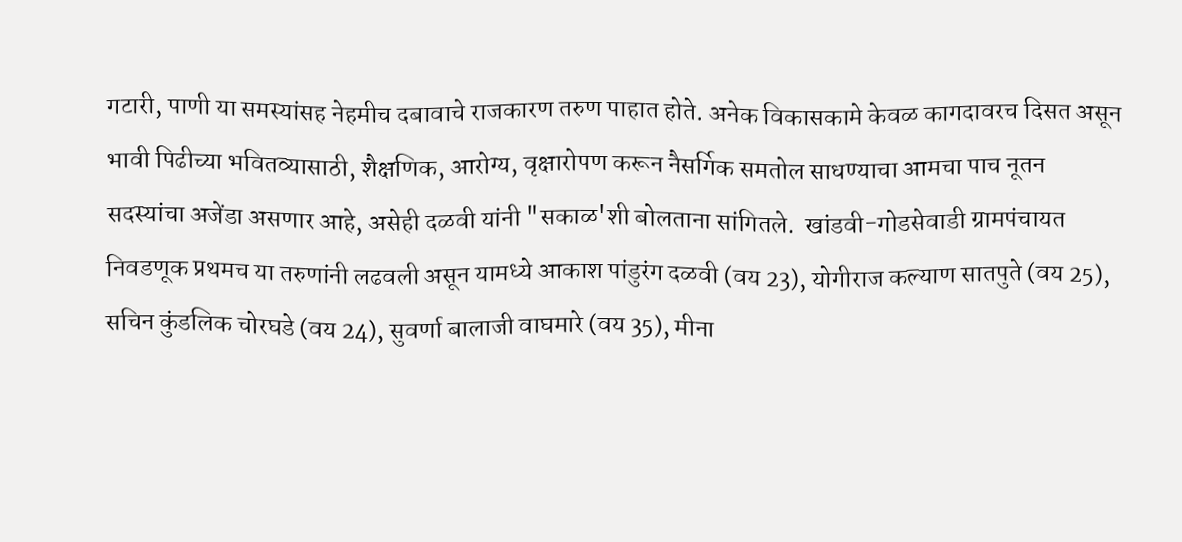गटारी, पाणी या समस्यांसह नेहमीच दबावाचे राजकारण तरुण पाहात होते. अनेक विकासकामे केवळ कागदावरच दिसत असून भावी पिढीच्या भवितव्यासाठी, शैक्षणिक, आरोग्य, वृक्षारोपण करून नैसर्गिक समतोल साधण्याचा आमचा पाच नूतन सदस्यांचा अजेंडा असणार आहे, असेही दळवी यांनी "सकाळ'शी बोलताना सांगितले.  खांडवी-गोडसेवाडी ग्रामपंचायत निवडणूक प्रथमच या तरुणांनी लढवली असून यामध्ये आकाश पांडुरंग दळवी (वय 23), योगीराज कल्याण सातपुते (वय 25), सचिन कुंडलिक चोरघडे (वय 24), सुवर्णा बालाजी वाघमारे (वय 35), मीना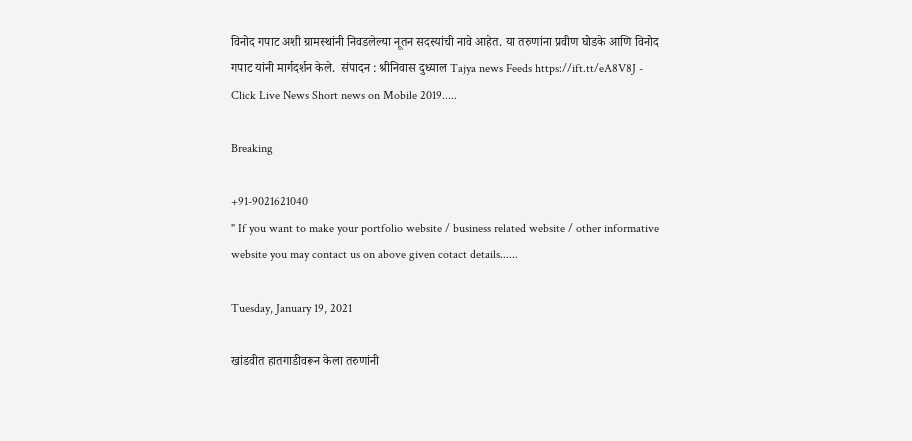विनोद गपाट अशी ग्रामस्थांनी निवडलेल्या नूतन सदस्यांची नावे आहेत. या तरुणांना प्रवीण घोडके आणि विनोद गपाट यांनी मार्गदर्शन केले.  संपादन : श्रीनिवास दुध्याल Tajya news Feeds https://ift.tt/eA8V8J - Click Live News Short news on Mobile 2019.....

Breaking

+91-9021621040
" If you want to make your portfolio website / business related website / other informative website you may contact us on above given cotact details......

Tuesday, January 19, 2021

खांडवीत हातगाडीवरून केला तरुणांनी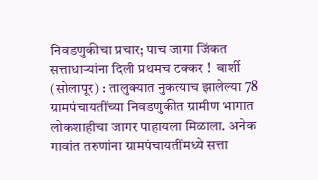निवडणुकीचा प्रचार; पाच जागा जिंकत सत्ताधाऱ्यांना दिली प्रथमच टक्कर !  बार्शी (सोलापूर) : तालुक्‍यात नुकत्याच झालेल्या 78 ग्रामपंचायतींच्या निवडणुकीत ग्रामीण भागात लोकशाहीचा जागर पाहायला मिळाला. अनेक गावांत तरुणांना ग्रामपंचायतींमध्ये सत्ता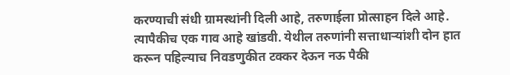करण्याची संधी ग्रामस्थांनी दिली आहे, तरुणाईला प्रोत्साहन दिले आहे. त्यापैकीच एक गाव आहे खांडवी. येथील तरुणांनी सत्ताधाऱ्यांशी दोन हात करून पहिल्याच निवडणुकीत टक्कर देऊन नऊ पैकी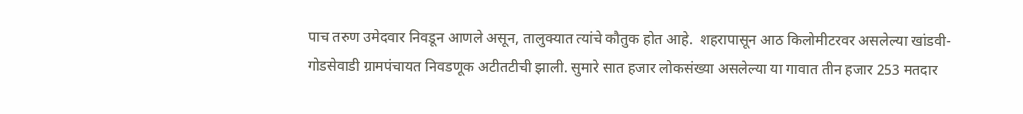पाच तरुण उमेदवार निवडून आणले असून, तालुक्‍यात त्यांचे कौतुक होत आहे.  शहरापासून आठ किलोमीटरवर असलेल्या खांडवी-गोडसेवाडी ग्रामपंचायत निवडणूक अटीतटीची झाली. सुमारे सात हजार लोकसंख्या असलेल्या या गावात तीन हजार 253 मतदार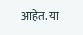आहेत. या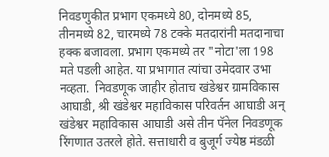निवडणुकीत प्रभाग एकमध्ये 80, दोनमध्ये 85, तीनमध्ये 82, चारमध्ये 78 टक्के मतदारांनी मतदानाचा हक्क बजावला. प्रभाग एकमध्ये तर "नोटा'ला 198 मते पडली आहेत. या प्रभागात त्यांचा उमेदवार उभा नव्हता.  निवडणूक जाहीर होताच खंडेश्वर ग्रामविकास आघाडी, श्री खंडेश्वर महाविकास परिवर्तन आघाडी अन्‌ खंडेश्वर महाविकास आघाडी असे तीन पॅनेल निवडणूक रिंगणात उतरले होते. सत्ताधारी व बुजूर्ग ज्येष्ठ मंडळी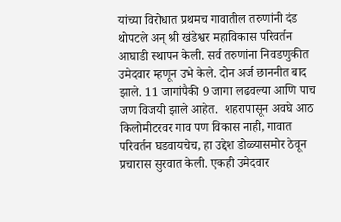यांच्या विरोधात प्रथमच गावातील तरुणांनी दंड थोपटले अन्‌ श्री खंडेश्वर महाविकास परिवर्तन आघाडी स्थापन केली. सर्व तरुणांना निवडणुकीत उमेदवार म्हणून उभे केले. दोन अर्ज छाननीत बाद झाले. 11 जागांपैकी 9 जागा लढवल्या आणि पाच जण विजयी झाले आहेत.  शहरापासून अवघे आठ किलोमीटरवर गाव पण विकास नाही, गावात परिवर्तन घडवायचेच, हा उद्देश डोळ्यासमोर ठेवून प्रचारास सुरवात केली. एकही उमेदवार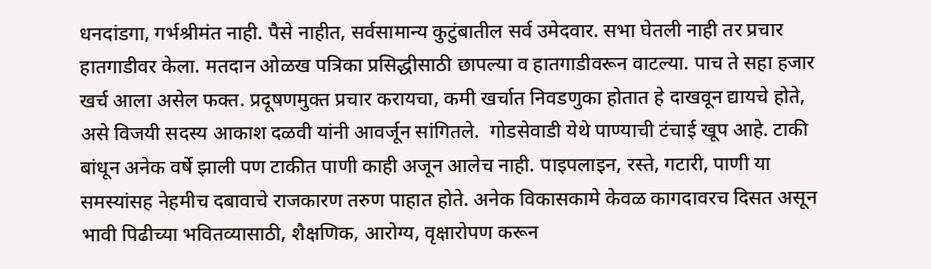धनदांडगा, गर्भश्रीमंत नाही. पैसे नाहीत, सर्वसामान्य कुटुंबातील सर्व उमेदवार. सभा घेतली नाही तर प्रचार हातगाडीवर केला. मतदान ओळख पत्रिका प्रसिद्धीसाठी छापल्या व हातगाडीवरून वाटल्या. पाच ते सहा हजार खर्च आला असेल फक्त. प्रदूषणमुक्त प्रचार करायचा, कमी खर्चात निवडणुका होतात हे दाखवून द्यायचे होते, असे विजयी सदस्य आकाश दळवी यांनी आवर्जून सांगितले.  गोडसेवाडी येथे पाण्याची टंचाई खूप आहे. टाकी बांधून अनेक वर्षे झाली पण टाकीत पाणी काही अजून आलेच नाही. पाइपलाइन, रस्ते, गटारी, पाणी या समस्यांसह नेहमीच दबावाचे राजकारण तरुण पाहात होते. अनेक विकासकामे केवळ कागदावरच दिसत असून भावी पिढीच्या भवितव्यासाठी, शैक्षणिक, आरोग्य, वृक्षारोपण करून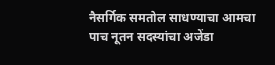नैसर्गिक समतोल साधण्याचा आमचा पाच नूतन सदस्यांचा अजेंडा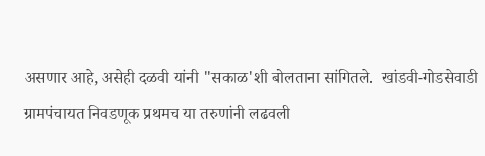असणार आहे, असेही दळवी यांनी "सकाळ'शी बोलताना सांगितले.  खांडवी-गोडसेवाडी ग्रामपंचायत निवडणूक प्रथमच या तरुणांनी लढवली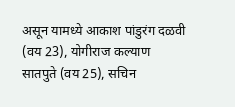असून यामध्ये आकाश पांडुरंग दळवी (वय 23), योगीराज कल्याण सातपुते (वय 25), सचिन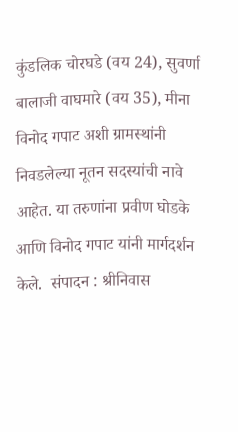कुंडलिक चोरघडे (वय 24), सुवर्णा बालाजी वाघमारे (वय 35), मीना विनोद गपाट अशी ग्रामस्थांनी निवडलेल्या नूतन सदस्यांची नावे आहेत. या तरुणांना प्रवीण घोडके आणि विनोद गपाट यांनी मार्गदर्शन केले.  संपादन : श्रीनिवास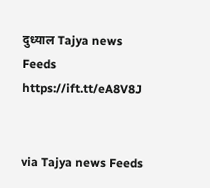दुध्याल Tajya news Feeds https://ift.tt/eA8V8J


via Tajya news Feeds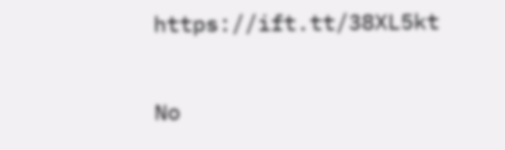https://ift.tt/38XL5kt

No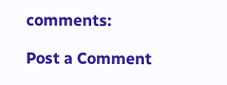comments:

Post a Comment